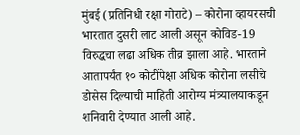मुंबई (प्रतिनिधी रक्षा गोराटे) – कोरोना व्हायरसची भारतात दुसरी लाट आली असून कोविड-19 विरुद्धचा लढा अधिक तीव्र झाला आहे. भारताने आतापर्यंत १० कोटींपेक्षा अधिक कोरोना लसीचे डोसेस दिल्याची माहिती आरोग्य मंत्र्यालयाकडून शनिवारी देण्यात आली आहे.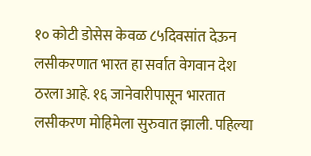१० कोटी डोसेस केवळ ८५दिवसांत देऊन लसीकरणात भारत हा सर्वात वेगवान देश ठरला आहे. १६ जानेवारीपासून भारतात लसीकरण मोहिमेला सुरुवात झाली. पहिल्या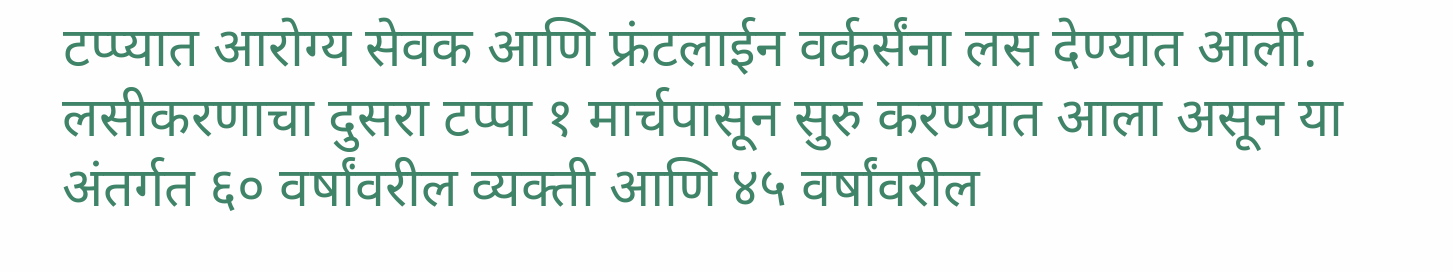टप्प्यात आरोग्य सेवक आणि फ्रंटलाईन वर्कर्संना लस देण्यात आली.
लसीकरणाचा दुसरा टप्पा १ मार्चपासून सुरु करण्यात आला असून या अंतर्गत ६० वर्षांवरील व्यक्ती आणि ४५ वर्षांवरील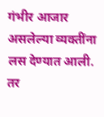गंभीर आजार असलेल्या व्यक्तींना लस देण्यात आली. तर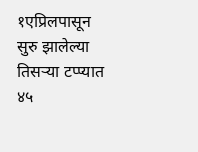१एप्रिलपासून सुरु झालेल्या तिसऱ्या टप्प्यात ४५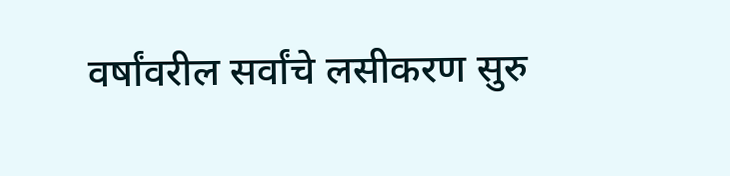वर्षांवरील सर्वांचे लसीकरण सुरु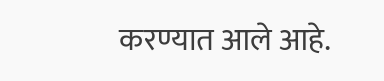करण्यात आले आहे.